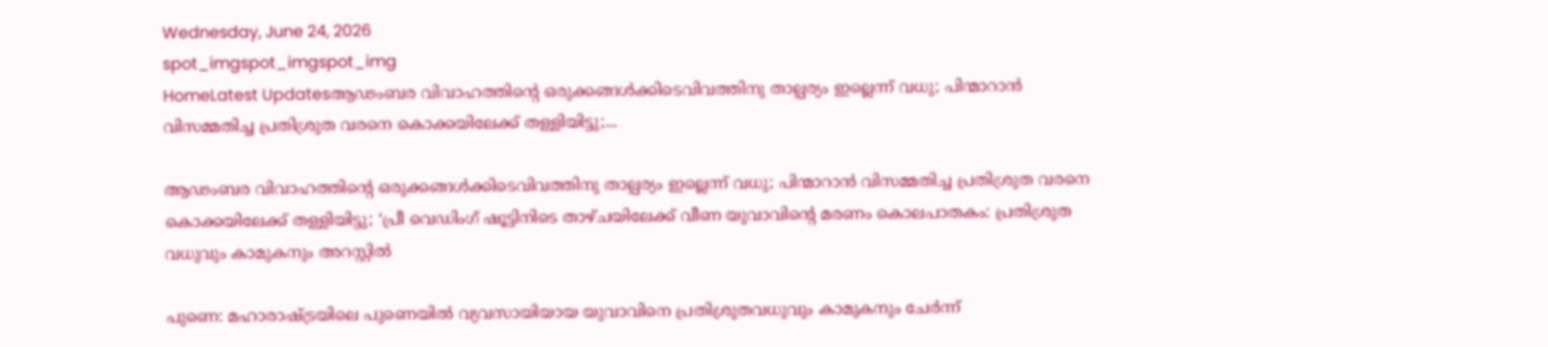Wednesday, June 24, 2026
spot_imgspot_imgspot_img
HomeLatest Updatesആഢംബര വിവാഹത്തിന്റെ ഒരുക്കങ്ങള്‍ക്കിടെവിവത്തിനു താല്പര്യം ഇല്ലെന്ന് വധു; പിന്മാറാന്‍ വിസമ്മതിച്ച പ്രതിശ്രുത വരനെ കൊക്കയിലേക്ക് തള്ളിയിട്ടു;...

ആഢംബര വിവാഹത്തിന്റെ ഒരുക്കങ്ങള്‍ക്കിടെവിവത്തിനു താല്പര്യം ഇല്ലെന്ന് വധു; പിന്മാറാന്‍ വിസമ്മതിച്ച പ്രതിശ്രുത വരനെ കൊക്കയിലേക്ക് തള്ളിയിട്ടു; ‘പ്രീ വെഡിംഗ് ഷൂട്ടിനിടെ താഴ്ചയിലേക്ക് വീണ യുവാവിന്റെ മരണം കൊലപാതകം: പ്രതിശ്രുത വധുവും കാമുകനും അറസ്റ്റിൽ

പുണെ: മഹാരാഷ്ട്രയിലെ പുണെയിൽ വ്യവസായിയായ യുവാവിനെ പ്രതിശ്രുതവധുവും കാമുകനും ചേർന്ന്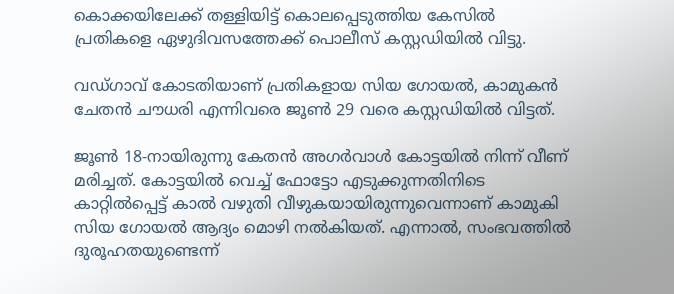കൊക്കയിലേക്ക് തള്ളിയിട്ട് കൊലപ്പെടുത്തിയ കേസിൽ പ്രതികളെ ഏഴുദിവസത്തേക്ക് പൊലീസ് കസ്റ്റഡിയിൽ വിട്ടു.

വഡ്‌ഗാവ് കോടതിയാണ് പ്രതികളായ സിയ ഗോയൽ, കാമുകൻ ചേതൻ ചൗധരി എന്നിവരെ ജൂൺ 29 വരെ കസ്റ്റഡിയിൽ വിട്ടത്.

ജൂൺ 18-നായിരുന്നു കേതൻ അഗർവാൾ കോട്ടയിൽ നിന്ന് വീണ് മരിച്ചത്. കോട്ടയിൽ വെച്ച് ഫോട്ടോ എടുക്കുന്നതിനിടെ കാറ്റിൽപ്പെട്ട് കാൽ വഴുതി വീഴുകയായിരുന്നുവെന്നാണ് കാമുകി സിയ ഗോയൽ ആദ്യം മൊഴി നൽകിയത്. എന്നാൽ, സംഭവത്തിൽ ദുരൂഹതയുണ്ടെന്ന്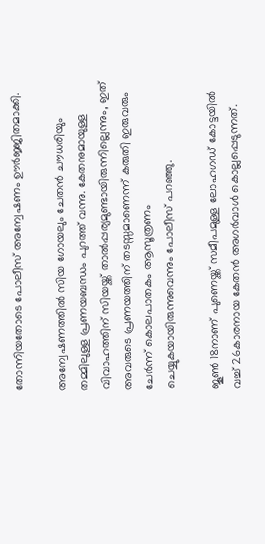തോന്നിയതോടെ പോലീസ് അന്വേഷണം ഊർജ്ജിതമാക്കി.

അന്വേഷണത്തിൽ സിയ ഗോയലും ചേതൻ ചൗധരിയും തമ്മിലുള്ള പ്രണയബന്ധം പുറത്ത് വന്നു. കേതനുമായുള്ള വിവാഹത്തിന് സിയയ്ക്ക് താൽപ്പര്യമുണ്ടായിരുന്നില്ലെന്നും, ഇത് അവരുടെ പ്രണയത്തിന് തടസ്സമാണെന്ന് കരുതി ഇരുവരും ചേർന്ന് കൊലപാതകം ആസൂത്രണം ചെയ്യുകയായിരുന്നുവെന്നും പോലീസ് പറഞ്ഞു.

ജൂൺ 18നാണ് പുണെയ്ക്ക് സമീപമുള്ള ലോഹഗഡ് കോട്ടയിൽ വച്ച് 26കാരനായ കേതൻ അഗർവാൾ കൊല്ലപ്പെടുന്നത്.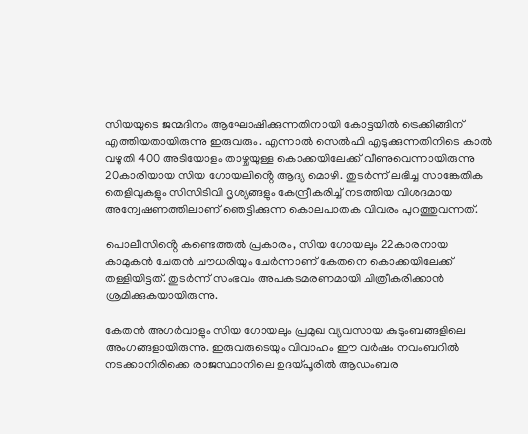സിയയുടെ ജന്മദിനം ആഘോഷിക്കുന്നതിനായി കോട്ടയിൽ ട്രെക്കിങ്ങിന് എത്തിയതായിരുന്നു ഇരുവരും. എന്നാൽ സെൽഫി എടുക്കുന്നതിനിടെ കാൽ വഴുതി 400 അടിയോളം താഴ്ചയുള്ള കൊക്കയിലേക്ക് വീണുവെന്നായിരുന്നു 20കാരിയായ സിയ ഗോയലിൻ്റെ ആദ്യ മൊഴി. തുടർന്ന് ലഭിച്ച സാങ്കേതിക തെളിവുകളും സിസിടിവി ദൃശ്യങ്ങളും കേന്ദ്രീകരിച്ച് നടത്തിയ വിശദമായ അന്വേഷണത്തിലാണ് ഞെട്ടിക്കുന്ന കൊലപാതക വിവരം പുറത്തുവന്നത്.

പൊലീസിൻ്റെ കണ്ടെത്തൽ പ്രകാരം, സിയ ഗോയലും 22കാരനായ കാമുകൻ ചേതൻ ചൗധരിയും ചേർന്നാണ് കേതനെ കൊക്കയിലേക്ക് തള്ളിയിട്ടത്. തുടർന്ന് സംഭവം അപകടമരണമായി ചിത്രീകരിക്കാൻ ശ്രമിക്കുകയായിരുന്നു.

കേതൻ അഗർവാളും സിയ ഗോയലും പ്രമുഖ വ്യവസായ കുടുംബങ്ങളിലെ അംഗങ്ങളായിരുന്നു. ഇരുവരുടെയും വിവാഹം ഈ വർഷം നവംബറിൽ നടക്കാനിരിക്കെ രാജസ്ഥാനിലെ ഉദയ്‌പൂരിൽ ആഡംബര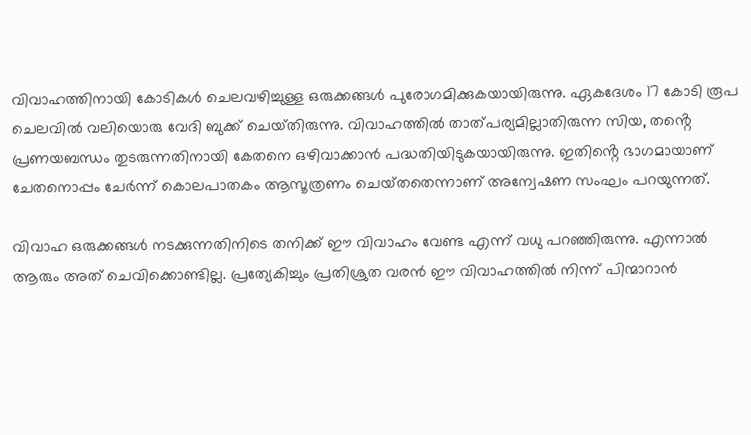വിവാഹത്തിനായി കോടികൾ ചെലവഴിച്ചുള്ള ഒരുക്കങ്ങൾ പുരോഗമിക്കുകയായിരുന്നു. ഏകദേശം 17 കോടി രൂപ ചെലവിൽ വലിയൊരു വേദി ബുക്ക് ചെയ്‌തിരുന്നു. വിവാഹത്തിൽ താത്പര്യമില്ലാതിരുന്ന സിയ, തൻ്റെ പ്രണയബന്ധം തുടരുന്നതിനായി കേതനെ ഒഴിവാക്കാൻ പദ്ധതിയിടുകയായിരുന്നു. ഇതിൻ്റെ ഭാഗമായാണ് ചേതനൊപ്പം ചേർന്ന് കൊലപാതകം ആസൂത്രണം ചെയ്‌തതെന്നാണ് അന്വേഷണ സംഘം പറയുന്നത്.

വിവാഹ ഒരുക്കങ്ങൾ നടക്കുന്നതിനിടെ തനിക്ക് ഈ വിവാഹം വേണ്ട എന്ന് വധു പറഞ്ഞിരുന്നു. എന്നാൽ ആരും അത് ചെവിക്കൊണ്ടില്ല. പ്രത്യേകിച്ചും പ്രതിശ്രുത വരൻ ഈ വിവാഹത്തിൽ നിന്ന് പിന്മാറാൻ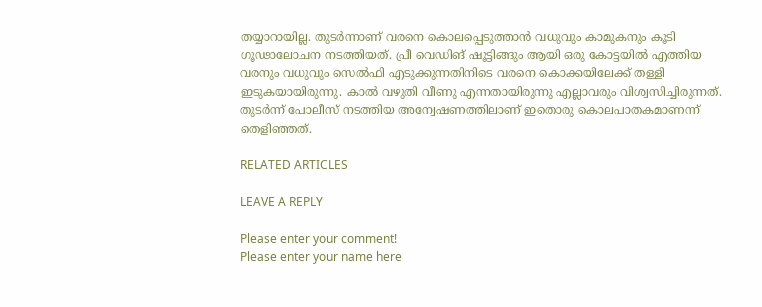തയ്യാറായില്ല. തുടർന്നാണ് വരനെ കൊലപ്പെടുത്താൻ വധുവും കാമുകനും കൂടി ഗൂഢാലോചന നടത്തിയത്. പ്രീ വെഡിങ് ഷൂട്ടിങ്ങും ആയി ഒരു കോട്ടയിൽ എത്തിയ വരനും വധുവും സെൽഫി എടുക്കുന്നതിനിടെ വരനെ കൊക്കയിലേക്ക് തള്ളി ഇടുകയായിരുന്നു. കാൽ വഴുതി വീണു എന്നതായിരുന്നു എല്ലാവരും വിശ്വസിച്ചിരുന്നത്. തുടർന്ന് പോലീസ് നടത്തിയ അന്വേഷണത്തിലാണ് ഇതൊരു കൊലപാതകമാണന്ന് തെളിഞ്ഞത്.

RELATED ARTICLES

LEAVE A REPLY

Please enter your comment!
Please enter your name here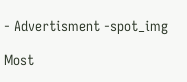- Advertisment -spot_img

Most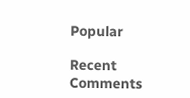Popular

Recent Comments